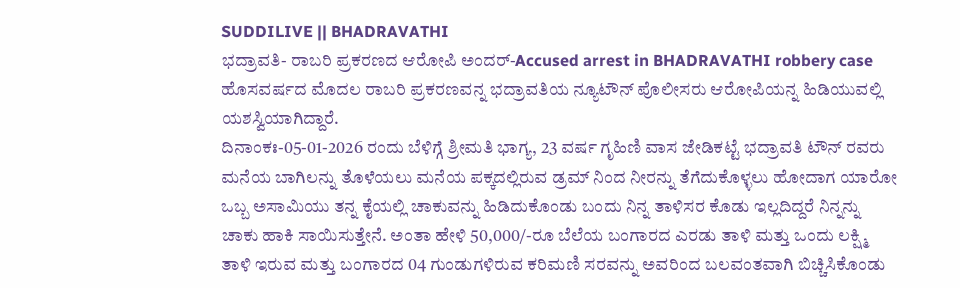SUDDILIVE || BHADRAVATHI
ಭದ್ರಾವತಿ- ರಾಬರಿ ಪ್ರಕರಣದ ಆರೋಪಿ ಅಂದರ್-Accused arrest in BHADRAVATHI robbery case
ಹೊಸವರ್ಷದ ಮೊದಲ ರಾಬರಿ ಪ್ರಕರಣವನ್ನ ಭದ್ರಾವತಿಯ ನ್ಯೂಟೌನ್ ಪೊಲೀಸರು ಆರೋಪಿಯನ್ನ ಹಿಡಿಯುವಲ್ಲಿ ಯಶಸ್ವಿಯಾಗಿದ್ದಾರೆ.
ದಿನಾಂಕಃ-05-01-2026 ರಂದು ಬೆಳಿಗ್ಗೆ ಶ್ರೀಮತಿ ಭಾಗ್ಯ, 23 ವರ್ಷ ಗೃಹಿಣಿ ವಾಸ ಜೇಡಿಕಟ್ಟೆ ಭದ್ರಾವತಿ ಟೌನ್ ರವರು ಮನೆಯ ಬಾಗಿಲನ್ನು ತೊಳೆಯಲು ಮನೆಯ ಪಕ್ಕದಲ್ಲಿರುವ ಡ್ರಮ್ ನಿಂದ ನೀರನ್ನು ತೆಗೆದುಕೊಳ್ಳಲು ಹೋದಾಗ ಯಾರೋ ಒಬ್ಬ ಅಸಾಮಿಯು ತನ್ನ ಕೈಯಲ್ಲಿ ಚಾಕುವನ್ನು ಹಿಡಿದುಕೊಂಡು ಬಂದು ನಿನ್ನ ತಾಳಿಸರ ಕೊಡು ಇಲ್ಲದಿದ್ದರೆ ನಿನ್ನನ್ನು ಚಾಕು ಹಾಕಿ ಸಾಯಿಸುತ್ತೇನೆ. ಅಂತಾ ಹೇಳಿ 50,000/-ರೂ ಬೆಲೆಯ ಬಂಗಾರದ ಎರಡು ತಾಳಿ ಮತ್ತು ಒಂದು ಲಕ್ಷ್ಮಿ ತಾಳಿ ಇರುವ ಮತ್ತು ಬಂಗಾರದ 04 ಗುಂಡುಗಳಿರುವ ಕರಿಮಣಿ ಸರವನ್ನು ಅವರಿಂದ ಬಲವಂತವಾಗಿ ಬಿಚ್ಚಿಸಿಕೊಂಡು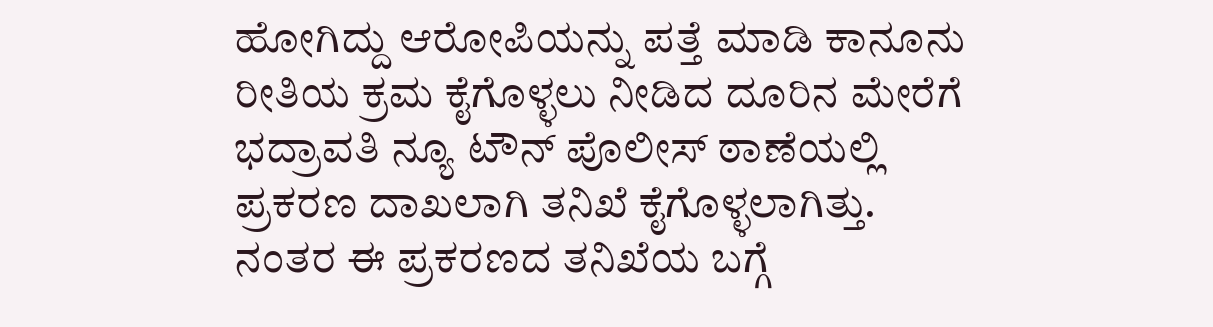ಹೋಗಿದ್ದು ಆರೋಪಿಯನ್ನು ಪತ್ತೆ ಮಾಡಿ ಕಾನೂನು ರೀತಿಯ ಕ್ರಮ ಕೈಗೊಳ್ಳಲು ನೀಡಿದ ದೂರಿನ ಮೇರೆಗೆ ಭದ್ರಾವತಿ ನ್ಯೂ ಟೌನ್ ಪೊಲೀಸ್ ಠಾಣೆಯಲ್ಲಿ ಪ್ರಕರಣ ದಾಖಲಾಗಿ ತನಿಖೆ ಕೈಗೊಳ್ಳಲಾಗಿತ್ತು.
ನಂತರ ಈ ಪ್ರಕರಣದ ತನಿಖೆಯ ಬಗ್ಗೆ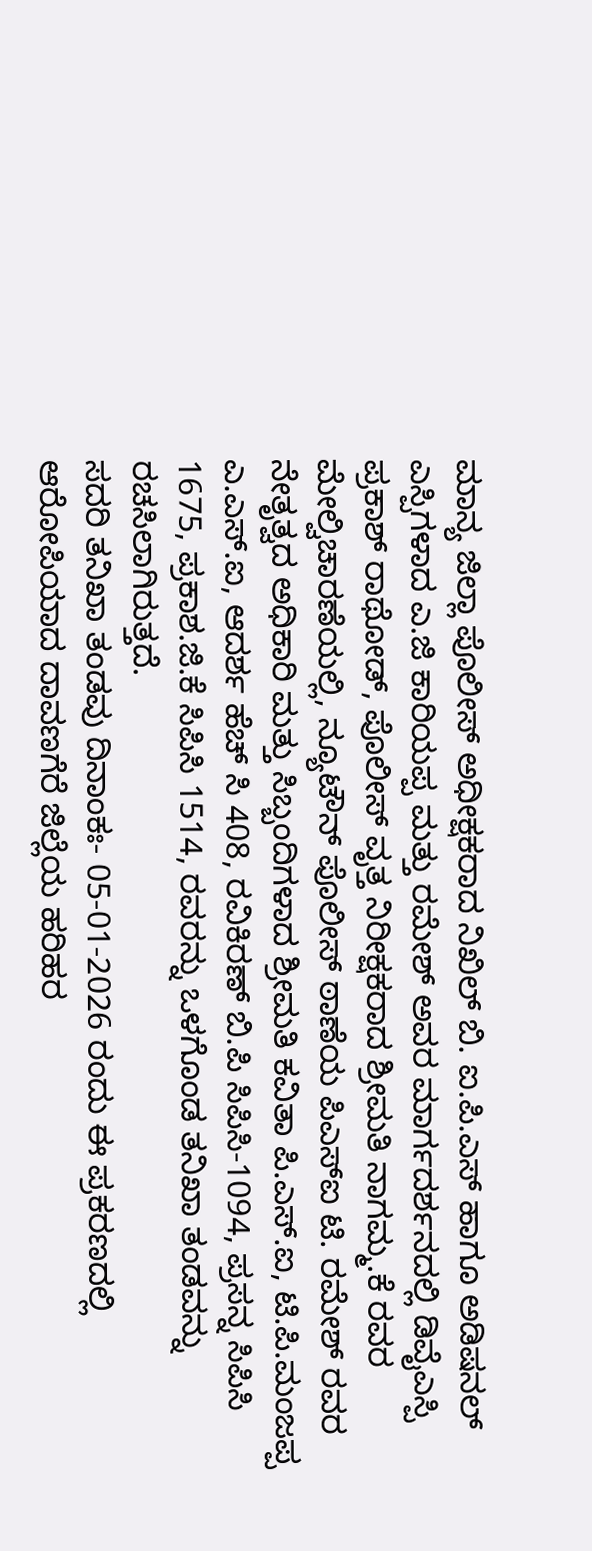ಮಾನ್ಯ ಜಿಲ್ಲಾ ಪೊಲೀಸ್ ಅಧೀಕ್ಷಕರಾದ ನಿಖಿಲ್ ಬಿ. ಐ.ಪಿ.ಎಸ್ ಹಾಗೂ ಅಡಿಷನಲ್ ಎಸ್ಪಿಗಳಾದ ಎ.ಜಿ ಕಾರಿಯಪ್ಪ ಮತ್ತು ರಮೇಶ್ ಅವರ ಮಾರ್ಗದರ್ಶನದಲ್ಲಿ ಡಿವೈಎಸ್ಪಿ ಪ್ರಕಾಶ್ ರಾಥೋಡ್, ಪೊಲೀಸ್ ವೃತ್ತ ನಿರೀಕ್ಷಕರಾದ ಶ್ರೀಮತಿ ನಾಗಮ್ಮ.ಕೆ ರವರ ಮೇಲ್ವಿಚಾರಣೆಯಲ್ಲಿ, ನ್ಯೂಟೌನ್ ಪೊಲೀಸ್ ಠಾಣೆಯ ಪಿಎಸ್ಐ ಟಿ. ರಮೇಶ್ ರವರ ನೇತೃತ್ವದ ಅಧಿಕಾರಿ ಮತ್ತು ಸಿಬ್ಬಂದಿಗಳಾದ ಶ್ರೀಮತಿ ಕವಿತಾ ಪಿ.ಎಸ್.ಐ, ಟಿ.ಪಿ.ಮಂಜಪ್ಪ ಎ.ಎಸ್.ಐ, ಆದರ್ಶ ಹೆಚ್ ಸಿ 408, ರವಿಕಿರಣ್ ಬಿ.ಪಿ ಸಿಪಿಸಿ-1094, ಪ್ರಸನ್ನ ಸಿಪಿಸಿ 1675, ಪ್ರಕಾಶ.ಜಿ.ಕೆ ಸಿಪಿಸಿ 1514, ರವರನ್ನು ಒಳಗೊಂಡ ತನಿಖಾ ತಂಡವನ್ನು ರಚಸಿಲಾಗಿರುತ್ತದೆ.
ಸದರಿ ತನಿಖಾ ತಂಡವು ದಿನಾಂಕಃ- 05-01-2026 ರಂದು ಈ ಪ್ರಕರಣದಲ್ಲಿ ಆರೋಪಿಯಾದ ದಾವಣಗೆರೆ ಜಿಲ್ಲೆಯ ಹರಿಹರ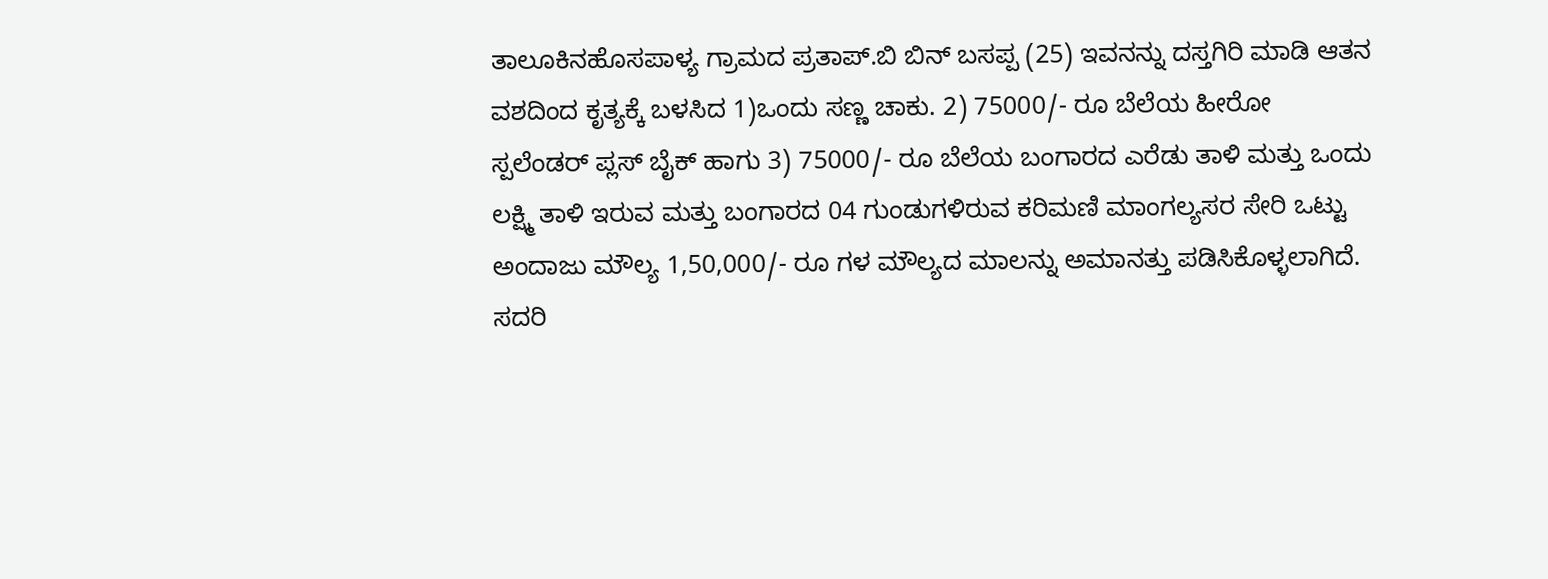ತಾಲೂಕಿನಹೊಸಪಾಳ್ಯ ಗ್ರಾಮದ ಪ್ರತಾಪ್.ಬಿ ಬಿನ್ ಬಸಪ್ಪ (25) ಇವನನ್ನು ದಸ್ತಗಿರಿ ಮಾಡಿ ಆತನ ವಶದಿಂದ ಕೃತ್ಯಕ್ಕೆ ಬಳಸಿದ 1)ಒಂದು ಸಣ್ಣ ಚಾಕು. 2) 75000/- ರೂ ಬೆಲೆಯ ಹೀರೋ ಸ್ಪಲೆಂಡರ್ ಪ್ಲಸ್ ಬೈಕ್ ಹಾಗು 3) 75000/- ರೂ ಬೆಲೆಯ ಬಂಗಾರದ ಎರೆಡು ತಾಳಿ ಮತ್ತು ಒಂದು ಲಕ್ಷ್ಮಿ ತಾಳಿ ಇರುವ ಮತ್ತು ಬಂಗಾರದ 04 ಗುಂಡುಗಳಿರುವ ಕರಿಮಣಿ ಮಾಂಗಲ್ಯಸರ ಸೇರಿ ಒಟ್ಟು ಅಂದಾಜು ಮೌಲ್ಯ 1,50,000/- ರೂ ಗಳ ಮೌಲ್ಯದ ಮಾಲನ್ನು ಅಮಾನತ್ತು ಪಡಿಸಿಕೊಳ್ಳಲಾಗಿದೆ.
ಸದರಿ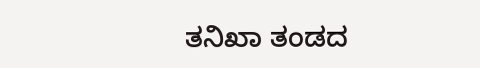ತನಿಖಾ ತಂಡದ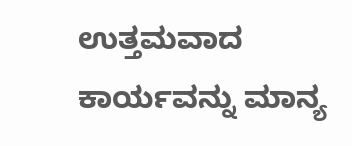ಉತ್ತಮವಾದ ಕಾರ್ಯವನ್ನು ಮಾನ್ಯ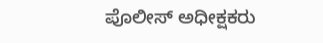ಪೊಲೀಸ್ ಅಧೀಕ್ಷಕರು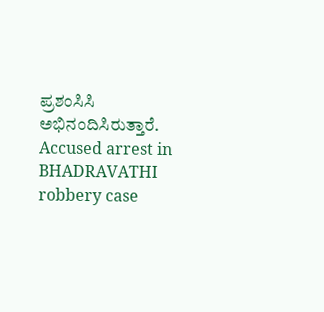ಪ್ರಶಂಸಿಸಿ ಅಭಿನಂದಿಸಿರುತ್ತಾರೆ.
Accused arrest in BHADRAVATHI robbery case